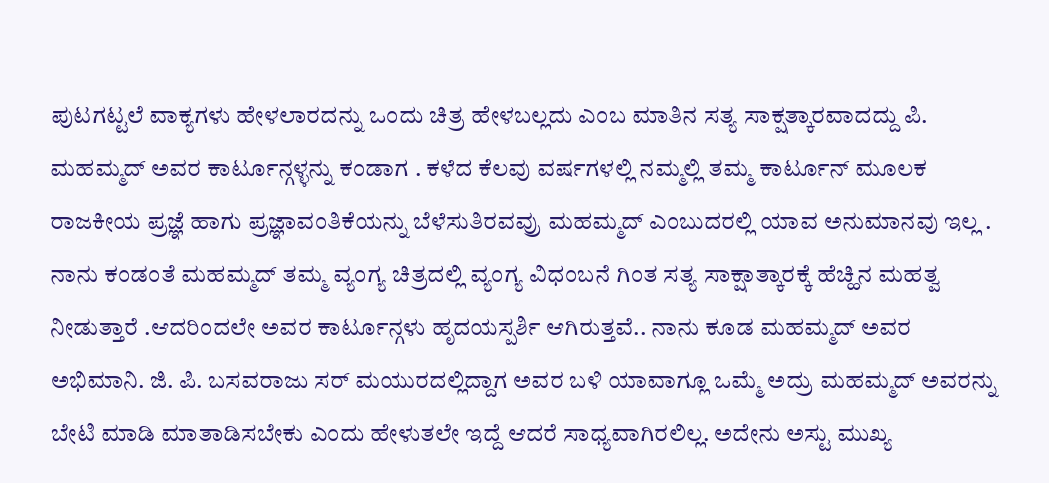ಪುಟಗಟ್ಟಲೆ ವಾಕ್ಯಗಳು ಹೇಳಲಾರದನ್ನು ಒಂದು ಚಿತ್ರ ಹೇಳಬಲ್ಲದು ಎಂಬ ಮಾತಿನ ಸತ್ಯ ಸಾಕ್ಷತ್ಕಾರವಾದದ್ದು ಪಿ. ಮಹಮ್ಮದ್ ಅವರ ಕಾರ್ಟೂನ್ಗಳ್ಳನ್ನು ಕಂಡಾಗ . ಕಳೆದ ಕೆಲವು ವರ್ಷಗಳಲ್ಲಿ ನಮ್ಮಲ್ಲಿ ತಮ್ಮ ಕಾರ್ಟೂನ್ ಮೂಲಕ ರಾಜಕೀಯ ಪ್ರಜ್ಞೆ ಹಾಗು ಪ್ರಜ್ಞಾವಂತಿಕೆಯನ್ನು ಬೆಳೆಸುತಿರವವ್ರು ಮಹಮ್ಮದ್ ಎಂಬುದರಲ್ಲಿ ಯಾವ ಅನುಮಾನವು ಇಲ್ಲ . ನಾನು ಕಂಡಂತೆ ಮಹಮ್ಮದ್ ತಮ್ಮ ವ್ಯಂಗ್ಯ ಚಿತ್ರದಲ್ಲಿ ವ್ಯಂಗ್ಯ ವಿಧಂಬನೆ ಗಿಂತ ಸತ್ಯ ಸಾಕ್ಷಾತ್ಕಾರಕ್ಕೆ ಹೆಚ್ಹಿನ ಮಹತ್ವ ನೀಡುತ್ತಾರೆ .ಆದರಿಂದಲೇ ಅವರ ಕಾರ್ಟೂನ್ಗಳು ಹೃದಯಸ್ಪರ್ಶಿ ಆಗಿರುತ್ತವೆ.. ನಾನು ಕೂಡ ಮಹಮ್ಮದ್ ಅವರ ಅಭಿಮಾನಿ. ಜಿ. ಪಿ. ಬಸವರಾಜು ಸರ್ ಮಯುರದಲ್ಲಿದ್ದಾಗ ಅವರ ಬಳಿ ಯಾವಾಗ್ಲೂ ಒಮ್ಮೆ ಅದ್ರು ಮಹಮ್ಮದ್ ಅವರನ್ನು ಬೇಟಿ ಮಾಡಿ ಮಾತಾಡಿಸಬೇಕು ಎಂದು ಹೇಳುತಲೇ ಇದ್ದೆ ಆದರೆ ಸಾಧ್ಯವಾಗಿರಲಿಲ್ಲ. ಅದೇನು ಅಸ್ಟು ಮುಖ್ಯ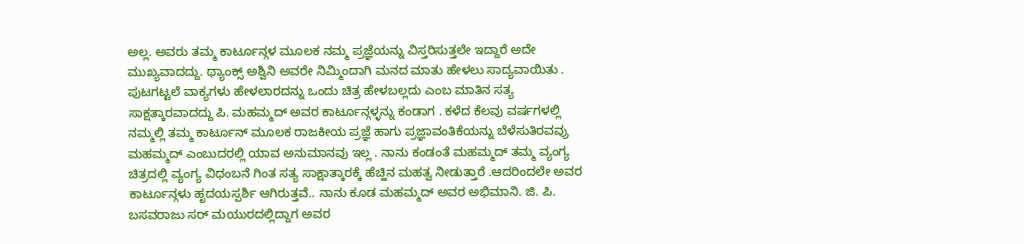ಅಲ್ಲ. ಅವರು ತಮ್ಮ ಕಾರ್ಟೂನ್ಗಳ ಮೂಲಕ ನಮ್ಮ ಪ್ರಜ್ಞೆಯನ್ನು ವಿಸ್ತರಿಸುತ್ತಲೇ ಇದ್ದಾರೆ ಅದೇ ಮುಖ್ಯವಾದದ್ದು. ಥ್ಯಾಂಕ್ಸ್ ಅಶ್ವಿನಿ ಅವರೇ ನಿಮ್ಮಿಂದಾಗಿ ಮನದ ಮಾತು ಹೇಳಲು ಸಾದ್ಯವಾಯಿತು .
ಪುಟಗಟ್ಟಲೆ ವಾಕ್ಯಗಳು ಹೇಳಲಾರದನ್ನು ಒಂದು ಚಿತ್ರ ಹೇಳಬಲ್ಲದು ಎಂಬ ಮಾತಿನ ಸತ್ಯ ಸಾಕ್ಷತ್ಕಾರವಾದದ್ದು ಪಿ. ಮಹಮ್ಮದ್ ಅವರ ಕಾರ್ಟೂನ್ಗಳ್ಳನ್ನು ಕಂಡಾಗ . ಕಳೆದ ಕೆಲವು ವರ್ಷಗಳಲ್ಲಿ ನಮ್ಮಲ್ಲಿ ತಮ್ಮ ಕಾರ್ಟೂನ್ ಮೂಲಕ ರಾಜಕೀಯ ಪ್ರಜ್ಞೆ ಹಾಗು ಪ್ರಜ್ಞಾವಂತಿಕೆಯನ್ನು ಬೆಳೆಸುತಿರವವ್ರು ಮಹಮ್ಮದ್ ಎಂಬುದರಲ್ಲಿ ಯಾವ ಅನುಮಾನವು ಇಲ್ಲ . ನಾನು ಕಂಡಂತೆ ಮಹಮ್ಮದ್ ತಮ್ಮ ವ್ಯಂಗ್ಯ ಚಿತ್ರದಲ್ಲಿ ವ್ಯಂಗ್ಯ ವಿಧಂಬನೆ ಗಿಂತ ಸತ್ಯ ಸಾಕ್ಷಾತ್ಕಾರಕ್ಕೆ ಹೆಚ್ಹಿನ ಮಹತ್ವ ನೀಡುತ್ತಾರೆ .ಆದರಿಂದಲೇ ಅವರ ಕಾರ್ಟೂನ್ಗಳು ಹೃದಯಸ್ಪರ್ಶಿ ಆಗಿರುತ್ತವೆ.. ನಾನು ಕೂಡ ಮಹಮ್ಮದ್ ಅವರ ಅಭಿಮಾನಿ. ಜಿ. ಪಿ. ಬಸವರಾಜು ಸರ್ ಮಯುರದಲ್ಲಿದ್ದಾಗ ಅವರ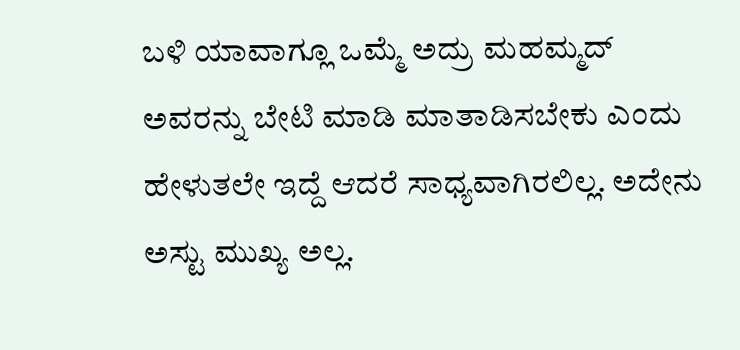ಬಳಿ ಯಾವಾಗ್ಲೂ ಒಮ್ಮೆ ಅದ್ರು ಮಹಮ್ಮದ್ ಅವರನ್ನು ಬೇಟಿ ಮಾಡಿ ಮಾತಾಡಿಸಬೇಕು ಎಂದು ಹೇಳುತಲೇ ಇದ್ದೆ ಆದರೆ ಸಾಧ್ಯವಾಗಿರಲಿಲ್ಲ. ಅದೇನು ಅಸ್ಟು ಮುಖ್ಯ ಅಲ್ಲ.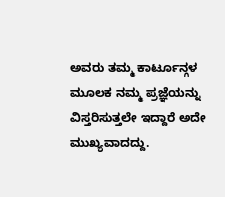ಅವರು ತಮ್ಮ ಕಾರ್ಟೂನ್ಗಳ ಮೂಲಕ ನಮ್ಮ ಪ್ರಜ್ಞೆಯನ್ನು ವಿಸ್ತರಿಸುತ್ತಲೇ ಇದ್ದಾರೆ ಅದೇ ಮುಖ್ಯವಾದದ್ದು.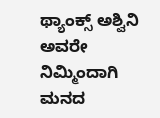ಥ್ಯಾಂಕ್ಸ್ ಅಶ್ವಿನಿ ಅವರೇ ನಿಮ್ಮಿಂದಾಗಿ ಮನದ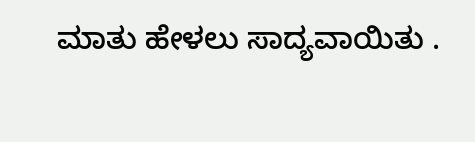ಮಾತು ಹೇಳಲು ಸಾದ್ಯವಾಯಿತು .